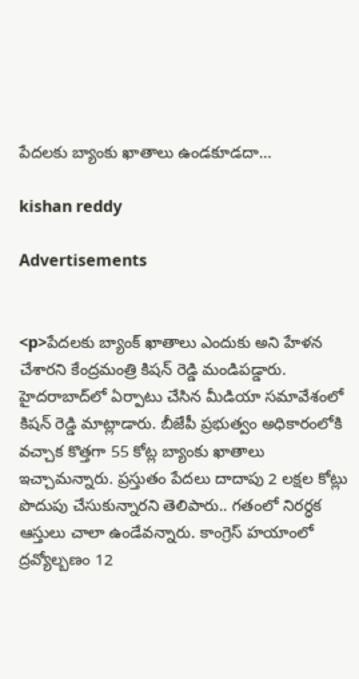పేదలకు బ్యాంకు ఖాతాలు ఉండకూడదా…

kishan reddy

Advertisements


<p>పేదలకు బ్యాంక్ ఖాతాలు ఎందుకు అని హేళన చేశారని కేంద్రమంత్రి కిషన్ రెడ్డి మండిపడ్డారు. హైదరాబాద్‌లో ఏర్పాటు చేసిన మీడియా సమావేశంలో కిషన్ రెడ్డి మాట్లాడారు. బీజేపీ ప్రభుత్వం అధికారంలోకి వచ్చాక కొత్తగా 55 కోట్ల బ్యాంకు ఖాతాలు ఇచ్చామన్నారు. ప్రస్తుతం పేదలు దాదాపు 2 లక్షల కోట్లు పొదుపు చేసుకున్నారని తెలిపారు.. గతంలో నిరర్ధక ఆస్తులు చాలా ఉండేవన్నారు. కాంగ్రెస్ హయాంలో ద్రవ్యోల్బణం 12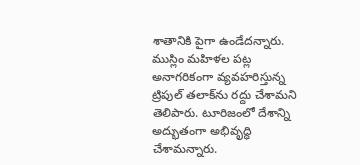శాతానికి పైగా ఉండేదన్నారు. ముస్లిం మహిళల పట్ల అనాగరికంగా వ్యవహరిస్తున్న ట్రిపుల్ తలాక్‌ను రద్దు చేశామని తెలిపారు. టూరిజంలో దేశాన్ని అద్భుతంగా అభివృద్ధి చేశామన్నారు.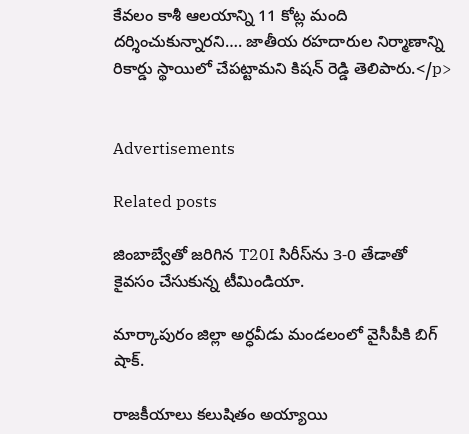కేవలం కాశీ ఆలయాన్ని 11 కోట్ల మంది దర్శించుకున్నారని…. జాతీయ రహదారుల నిర్మాణాన్ని రికార్డు స్థాయిలో చేపట్టామని కిషన్ రెడ్డి తెలిపారు.</p>


Advertisements

Related posts

జింబాబ్వేతో జరిగిన T20I సిరీస్‌ను 3-0 తేడాతో కైవసం చేసుకున్న టీమిండియా.

మార్కాపురం జిల్లా అర్ధవీడు మండలంలో వైసీపీకి బిగ్ షాక్.

రాజకీయాలు కలుషితం అయ్యాయి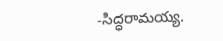-సిద్ధరామయ్య.